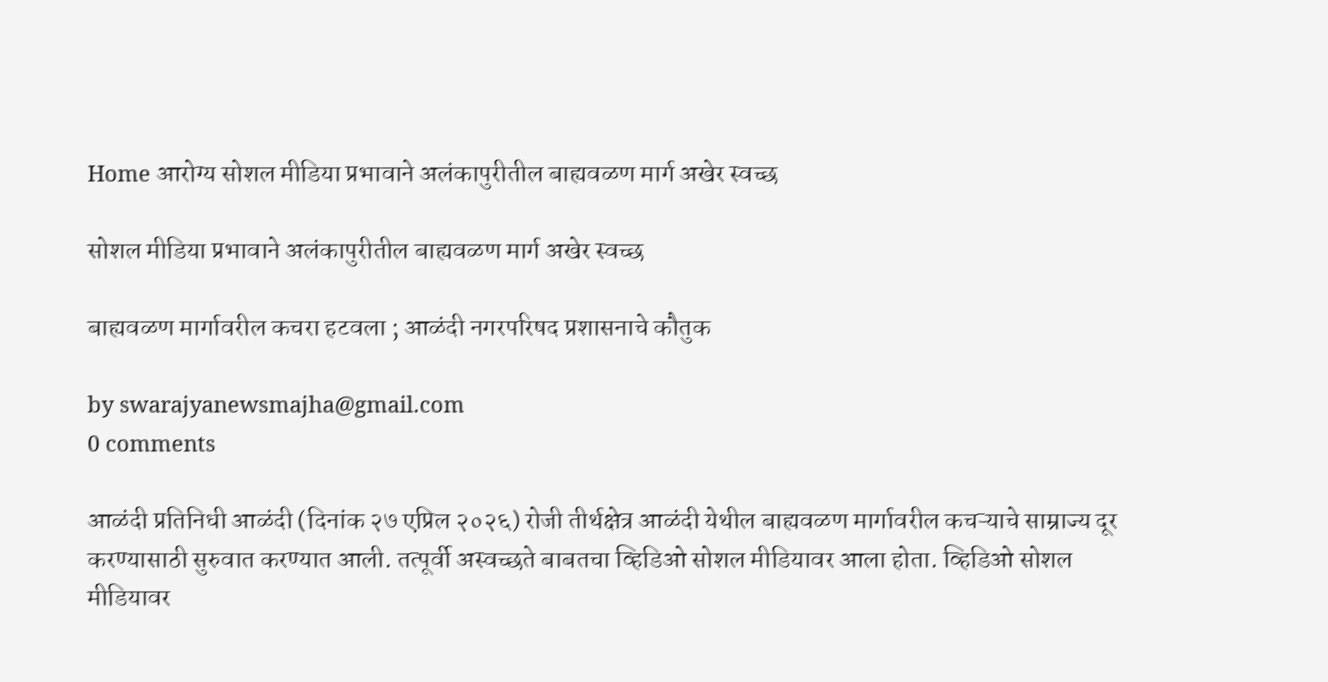Home आरोग्य सोशल मीडिया प्रभावाने अलंकापुरीतील बाह्यवळण मार्ग अखेर स्वच्छ

सोशल मीडिया प्रभावाने अलंकापुरीतील बाह्यवळण मार्ग अखेर स्वच्छ

बाह्यवळण मार्गावरील कचरा हटवला ; आळंदी नगरपरिषद प्रशासनाचे कौतुक

by swarajyanewsmajha@gmail.com
0 comments

आळंदी प्रतिनिधी आळंदी (दिनांक २७ एप्रिल २०२६) रोजी तीर्थक्षेत्र आळंदी येथील बाह्यवळण मार्गावरील कचऱ्याचे साम्राज्य दूर करण्यासाठी सुरुवात करण्यात आली. तत्पूर्वी अस्वच्छते बाबतचा व्हिडिओ सोशल मीडियावर आला होता. व्हिडिओ सोशल मीडियावर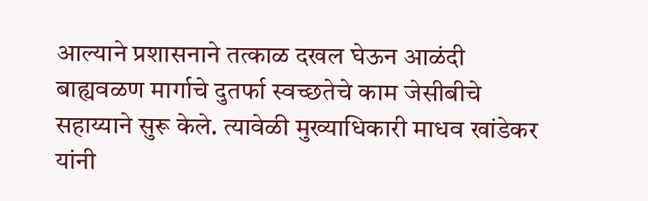आल्याने प्रशासनाने तत्काळ दखल घेऊन आळंदी बाह्यवळण मार्गाचे दुतर्फा स्वच्छतेचे काम जेसीबीचे सहाय्याने सुरू केले. त्यावेळी मुख्याधिकारी माधव खांडेकर यांनी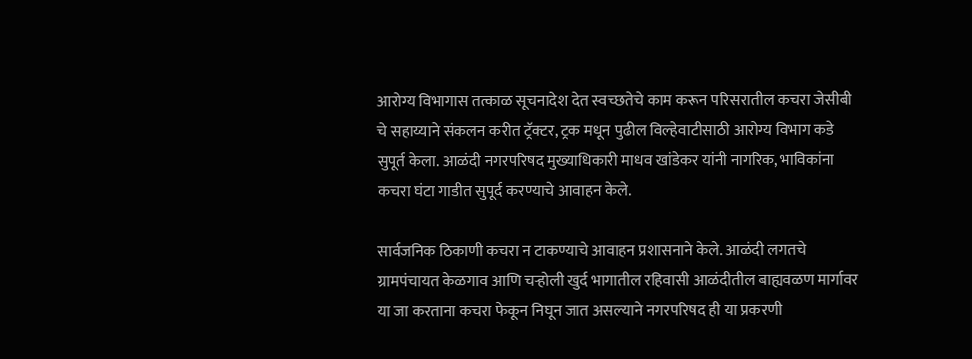आरोग्य विभागास तत्काळ सूचनादेश देत स्वच्छतेचे काम करून परिसरातील कचरा जेसीबी चे सहाय्याने संकलन करीत ट्रॅक्टर, ट्रक मधून पुढील विल्हेवाटीसाठी आरोग्य विभाग कडे सुपूर्त केला. आळंदी नगरपरिषद मुख्याधिकारी माधव खांडेकर यांनी नागरिक, भाविकांना कचरा घंटा गाडीत सुपूर्द करण्याचे आवाहन केले.

सार्वजनिक ठिकाणी कचरा न टाकण्याचे आवाहन प्रशासनाने केले. आळंदी लगतचे ग्रामपंचायत केळगाव आणि चऱ्होली खुर्द भागातील रहिवासी आळंदीतील बाह्यवळण मार्गावर या जा करताना कचरा फेकून निघून जात असल्याने नगरपरिषद ही या प्रकरणी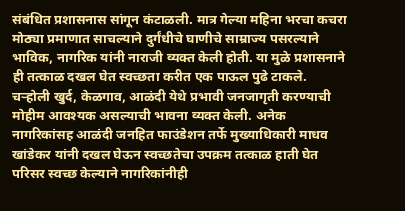संबंधित प्रशासनास सांगून कंटाळली. मात्र गेल्या महिना भरचा कचरा मोठ्या प्रमाणात साचल्याने दुर्गंधीचे घाणीचे साम्राज्य पसरल्याने भाविक, नागरिक यांनी नाराजी व्यक्त केली होती. या मुळे प्रशासनाने ही तत्काळ दखल घेत स्वच्छता करीत एक पाऊल पुढे टाकले. चऱ्होली खुर्द, केळगाव, आळंदी येथे प्रभावी जनजागृती करण्याची मोहीम आवश्यक असल्याची भावना व्यक्त केली. अनेक नागरिकांसह आळंदी जनहित फाउंडेशन तर्फे मुख्याधिकारी माधव खांडेकर यांनी दखल घेऊन स्वच्छतेचा उपक्रम तत्काळ हाती घेत परिसर स्वच्छ केल्याने नागरिकांनीही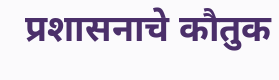प्रशासनाचे कौतुक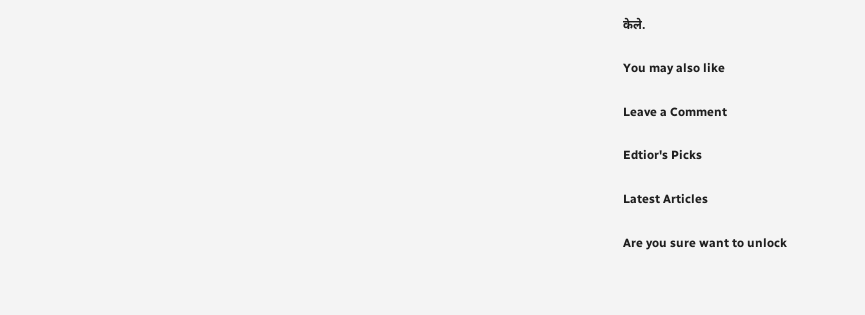केले.

You may also like

Leave a Comment

Edtior's Picks

Latest Articles

Are you sure want to unlock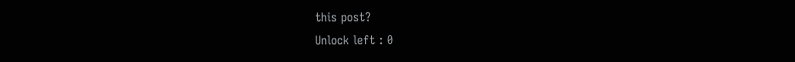this post?
Unlock left : 0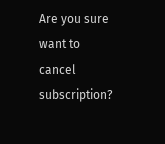Are you sure want to cancel subscription?